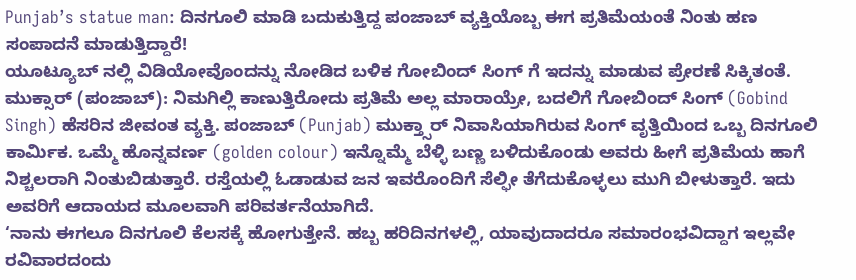Punjab’s statue man: ದಿನಗೂಲಿ ಮಾಡಿ ಬದುಕುತ್ತಿದ್ದ ಪಂಜಾಬ್ ವ್ಯಕ್ತಿಯೊಬ್ಬ ಈಗ ಪ್ರತಿಮೆಯಂತೆ ನಿಂತು ಹಣ ಸಂಪಾದನೆ ಮಾಡುತ್ತಿದ್ದಾರೆ!
ಯೂಟ್ಯೂಬ್ ನಲ್ಲಿ ವಿಡಿಯೋವೊಂದನ್ನು ನೋಡಿದ ಬಳಿಕ ಗೋಬಿಂದ್ ಸಿಂಗ್ ಗೆ ಇದನ್ನು ಮಾಡುವ ಪ್ರೇರಣೆ ಸಿಕ್ಕಿತಂತೆ.
ಮುಕ್ಸಾರ್ (ಪಂಜಾಬ್): ನಿಮಗಿಲ್ಲಿ ಕಾಣುತ್ತಿರೋದು ಪ್ರತಿಮೆ ಅಲ್ಲ ಮಾರಾಯ್ರೇ, ಬದಲಿಗೆ ಗೋಬಿಂದ್ ಸಿಂಗ್ (Gobind Singh) ಹೆಸರಿನ ಜೀವಂತ ವ್ಯಕ್ತಿ. ಪಂಜಾಬ್ (Punjab) ಮುಕ್ತ್ಸಾರ್ ನಿವಾಸಿಯಾಗಿರುವ ಸಿಂಗ್ ವೃತ್ತಿಯಿಂದ ಒಬ್ಬ ದಿನಗೂಲಿ ಕಾರ್ಮಿಕ. ಒಮ್ಮೆ ಹೊನ್ನವರ್ಣ (golden colour) ಇನ್ನೊಮ್ಮೆ ಬೆಳ್ಳಿ ಬಣ್ಣ ಬಳಿದುಕೊಂಡು ಅವರು ಹೀಗೆ ಪ್ರತಿಮೆಯ ಹಾಗೆ ನಿಶ್ಚಲರಾಗಿ ನಿಂತುಬಿಡುತ್ತಾರೆ. ರಸ್ತೆಯಲ್ಲಿ ಓಡಾಡುವ ಜನ ಇವರೊಂದಿಗೆ ಸೆಲ್ಫೀ ತೆಗೆದುಕೊಳ್ಳಲು ಮುಗಿ ಬೀಳುತ್ತಾರೆ. ಇದು ಅವರಿಗೆ ಆದಾಯದ ಮೂಲವಾಗಿ ಪರಿವರ್ತನೆಯಾಗಿದೆ.
‘ನಾನು ಈಗಲೂ ದಿನಗೂಲಿ ಕೆಲಸಕ್ಕೆ ಹೋಗುತ್ತೇನೆ. ಹಬ್ಬ ಹರಿದಿನಗಳಲ್ಲಿ, ಯಾವುದಾದರೂ ಸಮಾರಂಭವಿದ್ದಾಗ ಇಲ್ಲವೇ ರವಿವಾರದಂದು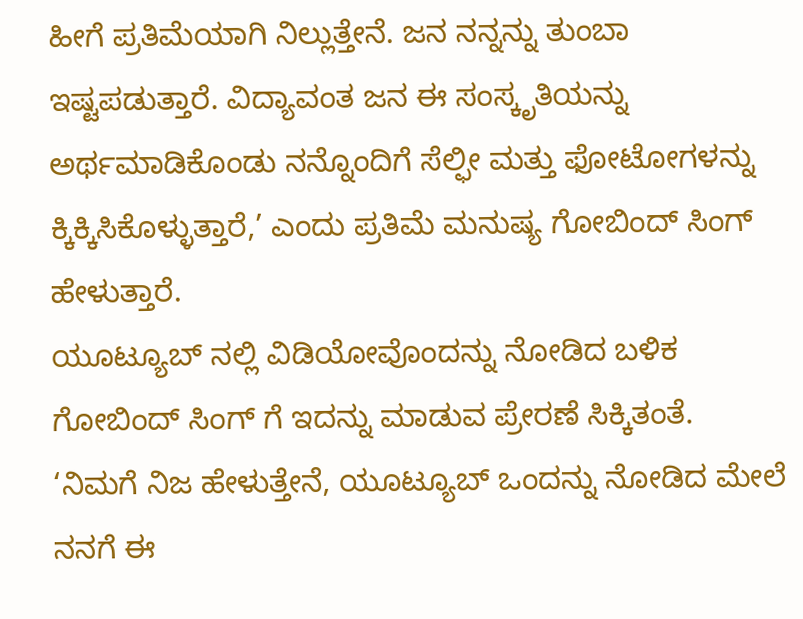ಹೀಗೆ ಪ್ರತಿಮೆಯಾಗಿ ನಿಲ್ಲುತ್ತೇನೆ. ಜನ ನನ್ನನ್ನು ತುಂಬಾ ಇಷ್ಟಪಡುತ್ತಾರೆ. ವಿದ್ಯಾವಂತ ಜನ ಈ ಸಂಸ್ಕೃತಿಯನ್ನು ಅರ್ಥಮಾಡಿಕೊಂಡು ನನ್ನೊಂದಿಗೆ ಸೆಲ್ಫೀ ಮತ್ತು ಫೋಟೋಗಳನ್ನು ಕ್ಕಿಕ್ಕಿಸಿಕೊಳ್ಳುತ್ತಾರೆ,’ ಎಂದು ಪ್ರತಿಮೆ ಮನುಷ್ಯ ಗೋಬಿಂದ್ ಸಿಂಗ್ ಹೇಳುತ್ತಾರೆ.
ಯೂಟ್ಯೂಬ್ ನಲ್ಲಿ ವಿಡಿಯೋವೊಂದನ್ನು ನೋಡಿದ ಬಳಿಕ ಗೋಬಿಂದ್ ಸಿಂಗ್ ಗೆ ಇದನ್ನು ಮಾಡುವ ಪ್ರೇರಣೆ ಸಿಕ್ಕಿತಂತೆ.
‘ನಿಮಗೆ ನಿಜ ಹೇಳುತ್ತೇನೆ, ಯೂಟ್ಯೂಬ್ ಒಂದನ್ನು ನೋಡಿದ ಮೇಲೆ ನನಗೆ ಈ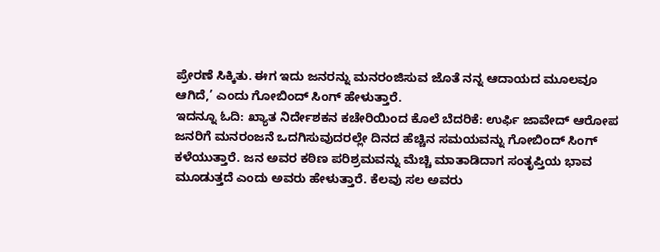ಪ್ರೇರಣೆ ಸಿಕ್ಕಿತು. ಈಗ ಇದು ಜನರನ್ನು ಮನರಂಜಿಸುವ ಜೊತೆ ನನ್ನ ಆದಾಯದ ಮೂಲವೂ ಆಗಿದೆ,’ ಎಂದು ಗೋಬಿಂದ್ ಸಿಂಗ್ ಹೇಳುತ್ತಾರೆ.
ಇದನ್ನೂ ಓದಿ: ಖ್ಯಾತ ನಿರ್ದೇಶಕನ ಕಚೇರಿಯಿಂದ ಕೊಲೆ ಬೆದರಿಕೆ: ಉರ್ಫಿ ಜಾವೇದ್ ಆರೋಪ
ಜನರಿಗೆ ಮನರಂಜನೆ ಒದಗಿಸುವುದರಲ್ಲೇ ದಿನದ ಹೆಚ್ಚಿನ ಸಮಯವನ್ನು ಗೋಬಿಂದ್ ಸಿಂಗ್ ಕಳೆಯುತ್ತಾರೆ. ಜನ ಅವರ ಕಠಿಣ ಪರಿಶ್ರಮವನ್ನು ಮೆಚ್ಚಿ ಮಾತಾಡಿದಾಗ ಸಂತೃಪ್ತಿಯ ಭಾವ ಮೂಡುತ್ತದೆ ಎಂದು ಅವರು ಹೇಳುತ್ತಾರೆ. ಕೆಲವು ಸಲ ಅವರು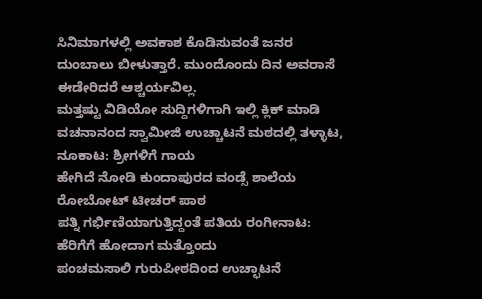ಸಿನಿಮಾಗಳಲ್ಲಿ ಅವಕಾಶ ಕೊಡಿಸುವಂತೆ ಜನರ ದುಂಬಾಲು ಬೀಳುತ್ತಾರೆ. ಮುಂದೊಂದು ದಿನ ಅವರಾಸೆ ಈಡೇರಿದರೆ ಆಶ್ಚರ್ಯವಿಲ್ಲ.
ಮತ್ತಷ್ಟು ವಿಡಿಯೋ ಸುದ್ದಿಗಳಿಗಾಗಿ ಇಲ್ಲಿ ಕ್ಲಿಕ್ ಮಾಡಿ
ವಚನಾನಂದ ಸ್ವಾಮೀಜಿ ಉಚ್ಚಾಟನೆ ಮಠದಲ್ಲಿ ತಳ್ಳಾಟ, ನೂಕಾಟ: ಶ್ರೀಗಳಿಗೆ ಗಾಯ
ಹೇಗಿದೆ ನೋಡಿ ಕುಂದಾಪುರದ ವಂಡ್ಸೆ ಶಾಲೆಯ ರೋಬೋಟ್ ಟೀಚರ್ ಪಾಠ
ಪತ್ನಿ ಗರ್ಭಿಣಿಯಾಗುತ್ತಿದ್ದಂತೆ ಪತಿಯ ರಂಗೀನಾಟ: ಹೆರಿಗೆಗೆ ಹೋದಾಗ ಮತ್ತೊಂದು
ಪಂಚಮಸಾಲಿ ಗುರುಪೀಠದಿಂದ ಉಚ್ಛಾಟನೆ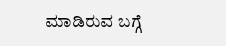ಮಾಡಿರುವ ಬಗ್ಗೆ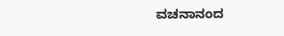ವಚನಾನಂದ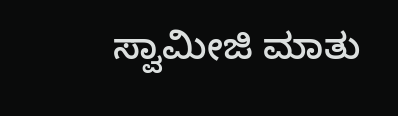ಸ್ವಾಮೀಜಿ ಮಾತು